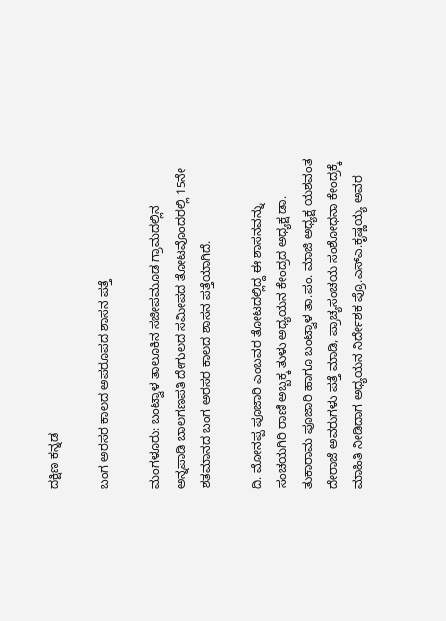ದಕ್ಷಿಣ ಕನ್ನಡ

ಬಂಗ ಅರಸರ ಕಾಲದ ಅಪರೂಪದ ಶಾಸನ ಪತ್ತೆ

ಮಂಗಳೂರು: ಬಂಟ್ವಾಳ ತಾಲೂಕಿನ ಸಜೀಪಮೂಡ ಗ್ರಾಮದಲ್ಲಿನ ಅನ್ನಪಾಡಿ ಬಾಲಗಣಪತಿ ದೇಗುಲದ ಸಮೀಪದ ತೋಟವೊಂದರಲ್ಲಿ 15ನೇ ಶತಮಾನದ ಬಂಗ ಅರಸರ ಕಾಲದ ಶಾಸನ ಪತ್ತೆಯಾಗಿದೆ.

ದಿ. ಮೋನಪ್ಪ ಪೂಜಾರಿ ಎಂಬವರ ತೋಟದಲ್ಲಿದ್ದ ಈ ಶಾಸನವನ್ನು ಸಂಚಯಗಿರಿ ರಾಣಿ ಅಬ್ಬಕ್ಕ ತುಳು ಅಧ್ಯಯನ ಕೇಂದ್ರದ ಅಧ್ಯಕ್ಷ ಡಾ. ತುಕಾರಾಮ ಪೂಜಾರಿ ಹಾಗೂ ಬಂಟ್ವಾಳ ತಾ.ಪಂ. ಮಾಜಿ ಅಧ್ಯಕ್ಷ ಯಶವಂತ ದೇರಾಜೆ ಅವರುಗಳು ಪತ್ತೆ ಮಾಡಿ, ಪ್ರಾಚ್ಯಸಂಚಯ ಸಂಶೋಧನಾ ಕೇಂದ್ರಕ್ಕೆ ಮಾಹಿತಿ ನೀಡಿದಾಗ ಅಧ್ಯಯನ ನಿರ್ದೇಶಕ ಪ್ರೊ.ಎಸ್ಎ.ಕೃಷ್ಣಯ್ಯ ಅವರ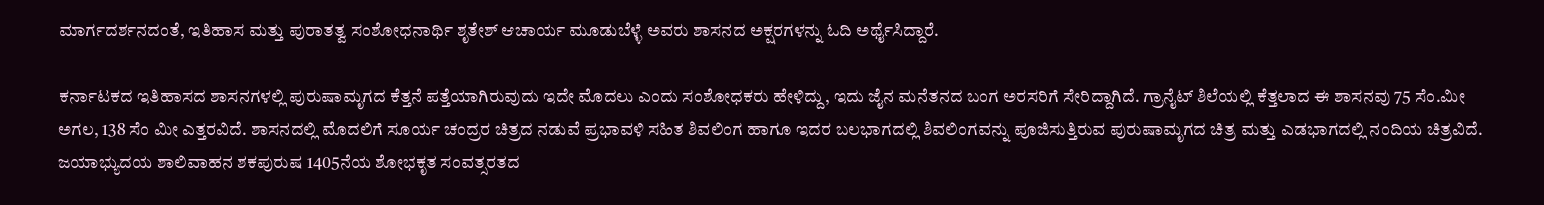ಮಾರ್ಗದರ್ಶನದಂತೆ, ಇತಿಹಾಸ ಮತ್ತು ಪುರಾತತ್ವ ಸಂಶೋಧನಾರ್ಥಿ ಶೃತೇಶ್ ಆಚಾರ್ಯ ಮೂಡುಬೆಳ್ಳೆ ಅವರು ಶಾಸನದ ಅಕ್ಷರಗಳನ್ನು ಓದಿ ಅರ್ಥೈಸಿದ್ದಾರೆ.

ಕರ್ನಾಟಕದ ಇತಿಹಾಸದ ಶಾಸನಗಳಲ್ಲಿ ಪುರುಷಾಮೃಗದ ಕೆತ್ತನೆ ಪತ್ತೆಯಾಗಿರುವುದು ಇದೇ ಮೊದಲು ಎಂದು ಸಂಶೋಧಕರು ಹೇಳಿದ್ದು, ಇದು ಜೈನ ಮನೆತನದ ಬಂಗ ಅರಸರಿಗೆ ಸೇರಿದ್ದಾಗಿದೆ. ಗ್ರಾನೈಟ್ ಶಿಲೆಯಲ್ಲಿ ಕೆತ್ತಲಾದ ಈ ಶಾಸನವು 75 ಸೆಂ.ಮೀ ಅಗಲ, 138 ಸೆಂ ಮೀ ಎತ್ತರವಿದೆ. ಶಾಸನದಲ್ಲಿ ಮೊದಲಿಗೆ ಸೂರ್ಯ ಚಂದ್ರರ ಚಿತ್ರದ ನಡುವೆ ಪ್ರಭಾವಳಿ ಸಹಿತ ಶಿವಲಿಂಗ ಹಾಗೂ ಇದರ ಬಲಭಾಗದಲ್ಲಿ ಶಿವಲಿಂಗವನ್ನು ಪೂಜಿಸುತ್ತಿರುವ ಪುರುಷಾಮೃಗದ ಚಿತ್ರ ಮತ್ತು ಎಡಭಾಗದಲ್ಲಿ ನಂದಿಯ ಚಿತ್ರವಿದೆ. ಜಯಾಭ್ಯುದಯ ಶಾಲಿವಾಹನ ಶಕಪುರುಷ 1405ನೆಯ ಶೋಭಕೃತ ಸಂವತ್ಸರತದ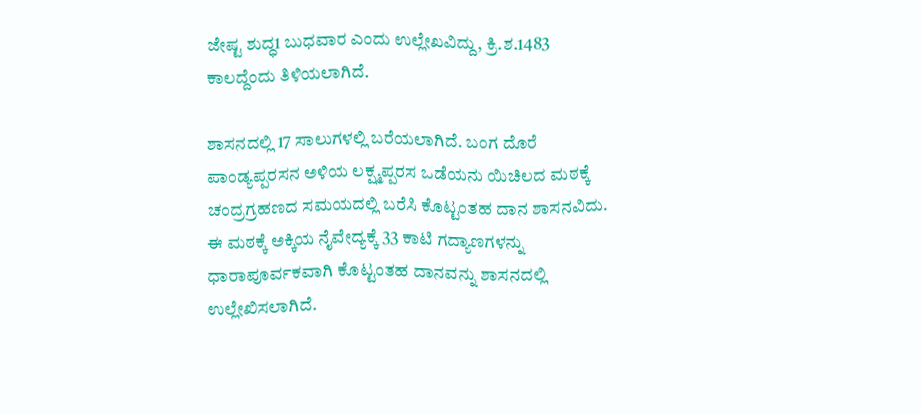ಜೇಷ್ಟ ಶುದ್ಧ1 ಬುಧವಾರ ಎಂದು ಉಲ್ಲೇಖವಿದ್ದು, ಕ್ರಿ.ಶ.1483 ಕಾಲದ್ದೆಂದು ತಿಳಿಯಲಾಗಿದೆ.

ಶಾಸನದಲ್ಲಿ 17 ಸಾಲುಗಳಲ್ಲಿ ಬರೆಯಲಾಗಿದೆ. ಬಂಗ ದೊರೆ ಪಾಂಡ್ಯಪ್ಪರಸನ ಅಳಿಯ ಲಕ್ಷ್ಮಪ್ಪರಸ ಒಡೆಯನು ಯಿಚಿಲದ ಮಠಕ್ಕೆ ಚಂದ್ರಗ್ರಹಣದ ಸಮಯದಲ್ಲಿ ಬರೆಸಿ ಕೊಟ್ಟಂತಹ ದಾನ ಶಾಸನವಿದು. ಈ ಮಠಕ್ಕೆ ಅಕ್ಕಿಯ ನೈವೇದ್ಯಕ್ಕೆ 33 ಕಾಟಿ ಗದ್ಯಾಣಗಳನ್ನು ಧಾರಾಪೂರ್ವಕವಾಗಿ ಕೊಟ್ಟಂತಹ ದಾನವನ್ನು ಶಾಸನದಲ್ಲಿ ಉಲ್ಲೇಖಿಸಲಾಗಿದೆ.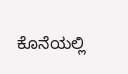ಕೊನೆಯಲ್ಲಿ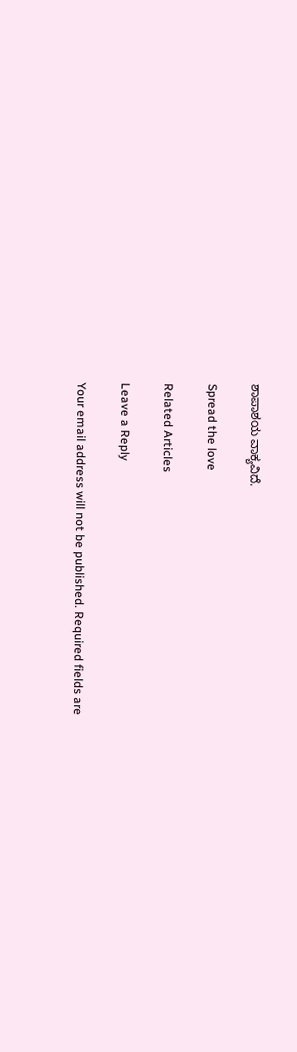ಶಾಪಾಶಯ ವಾಕ್ಯವಿದೆ.

Spread the love

Related Articles

Leave a Reply

Your email address will not be published. Required fields are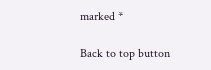marked *

Back to top button